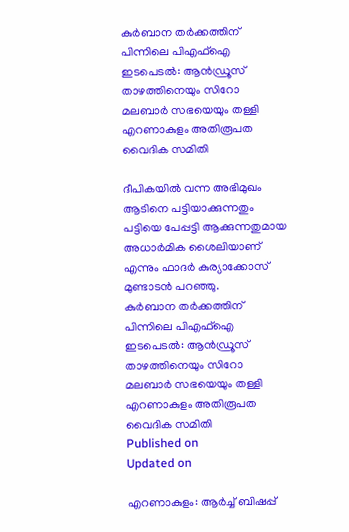കുര്‍ബാന തര്‍ക്കത്തിന് പിന്നിലെ പിഎഫ്‌ഐ ഇടപെടൽ: ആന്‍ഡ്രൂസ് താഴത്തിനെയും സിറോ മലബാര്‍ സഭയെയും തള്ളി എറണാകുളം അതിരൂപത വൈദിക സമിതി

ദീപികയിൽ വന്ന അഭിമുഖം ആടിനെ പട്ടിയാക്കുന്നതും പട്ടിയെ പേപ്പട്ടി ആക്കുന്നതുമായ അധാർമിക ശൈലിയാണ് എന്നും ഫാദർ കുര്യാക്കോസ് മുണ്ടാടൻ പറഞ്ഞു.
കുര്‍ബാന തര്‍ക്കത്തിന് പിന്നിലെ പിഎഫ്‌ഐ ഇടപെടൽ: ആന്‍ഡ്രൂസ് താഴത്തിനെയും സിറോ മലബാര്‍ സഭയെയും തള്ളി എറണാകുളം അതിരൂപത വൈദിക സമിതി
Published on
Updated on

എറണാകുളം: ആർച്ച് ബിഷപ്പ്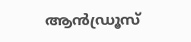ആൻഡ്രൂസ്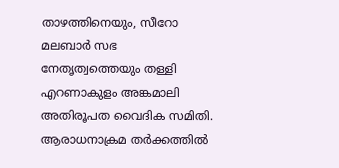താഴത്തിനെയും, സീറോ മലബാർ സഭ നേതൃത്വത്തെയും തള്ളി എറണാകുളം അങ്കമാലി അതിരൂപത വൈദിക സമിതി. ആരാധനാക്രമ തർക്കത്തിൽ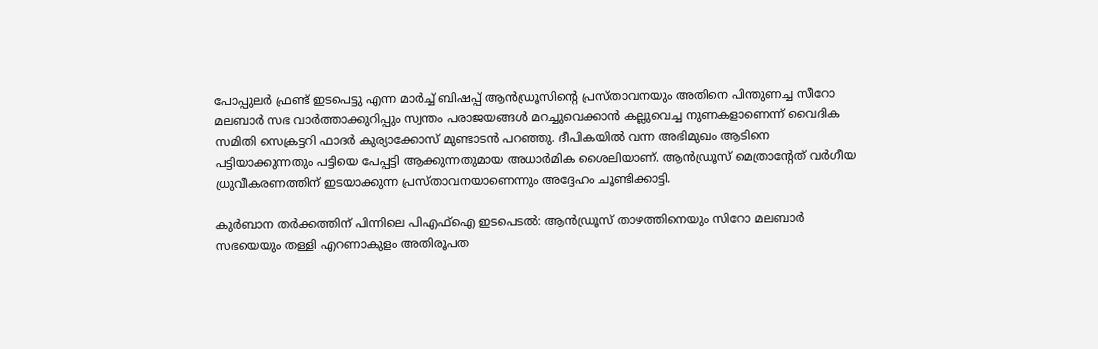പോപ്പുലർ ഫ്രണ്ട് ഇടപെട്ടു എന്ന മാർച്ച് ബിഷപ്പ് ആൻഡ്രൂസിൻ്റെ പ്രസ്താവനയും അതിനെ പിന്തുണച്ച സീറോ മലബാർ സഭ വാർത്താക്കുറിപ്പും സ്വന്തം പരാജയങ്ങൾ മറച്ചുവെക്കാൻ കല്ലുവെച്ച നുണകളാണെന്ന് വൈദിക സമിതി സെക്രട്ടറി ഫാദർ കുര്യാക്കോസ് മുണ്ടാടൻ പറഞ്ഞു. ദീപികയിൽ വന്ന അഭിമുഖം ആടിനെ പട്ടിയാക്കുന്നതും പട്ടിയെ പേപ്പട്ടി ആക്കുന്നതുമായ അധാർമിക ശൈലിയാണ്. ആൻഡ്രൂസ് മെത്രാൻ്റേത് വർഗീയ ധ്രുവീകരണത്തിന് ഇടയാക്കുന്ന പ്രസ്താവനയാണെന്നും അദ്ദേഹം ചൂണ്ടിക്കാട്ടി.

കുര്‍ബാന തര്‍ക്കത്തിന് പിന്നിലെ പിഎഫ്‌ഐ ഇടപെടൽ: ആന്‍ഡ്രൂസ് താഴത്തിനെയും സിറോ മലബാര്‍ സഭയെയും തള്ളി എറണാകുളം അതിരൂപത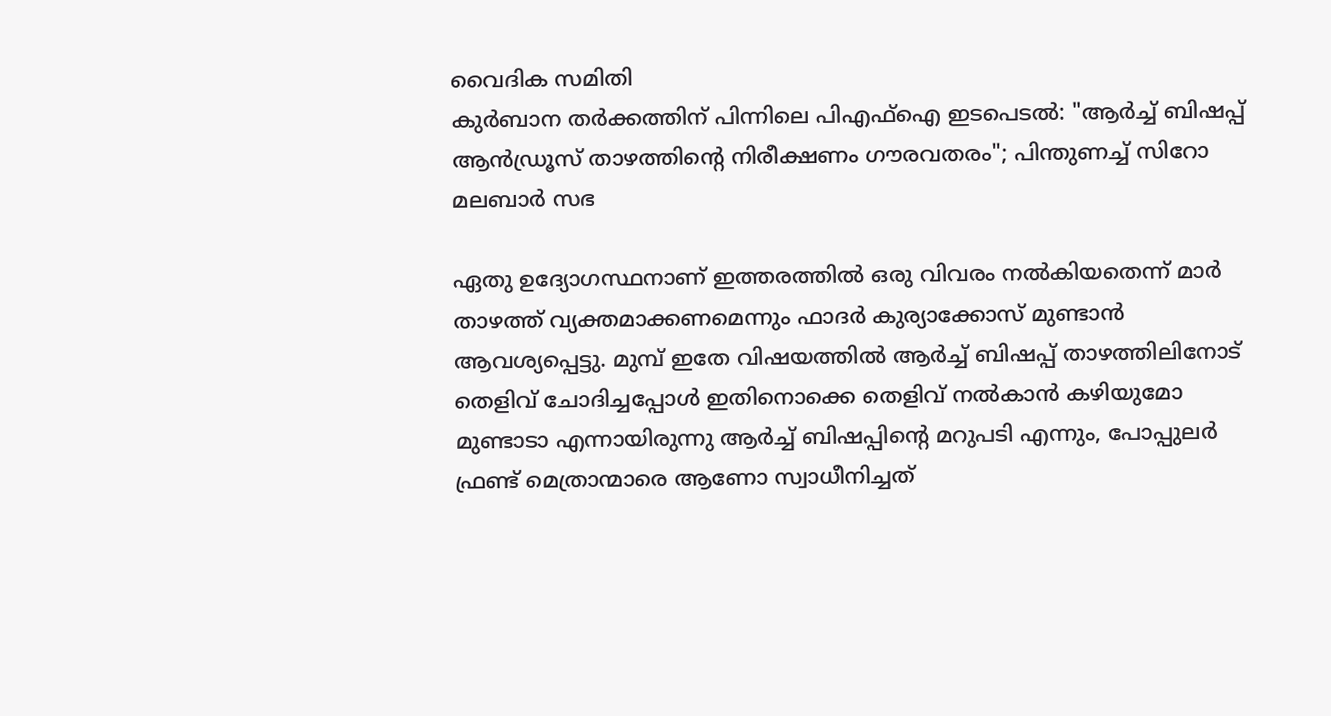വൈദിക സമിതി
കുര്‍ബാന തര്‍ക്കത്തിന് പിന്നിലെ പിഎഫ്‌ഐ ഇടപെടൽ: "ആര്‍ച്ച് ബിഷപ്പ് ആന്‍ഡ്രൂസ് താഴത്തിൻ്റെ നിരീക്ഷണം ഗൗരവതരം"; പിന്തുണച്ച് സിറോ മലബാര്‍ സഭ

ഏതു ഉദ്യോഗസ്ഥനാണ് ഇത്തരത്തിൽ ഒരു വിവരം നൽകിയതെന്ന് മാർ താഴത്ത് വ്യക്തമാക്കണമെന്നും ഫാദർ കുര്യാക്കോസ് മുണ്ടാൻ ആവശ്യപ്പെട്ടു. മുമ്പ് ഇതേ വിഷയത്തിൽ ആർച്ച് ബിഷപ്പ് താഴത്തിലിനോട് തെളിവ് ചോദിച്ചപ്പോൾ ഇതിനൊക്കെ തെളിവ് നൽകാൻ കഴിയുമോ മുണ്ടാടാ എന്നായിരുന്നു ആർച്ച് ബിഷപ്പിൻ്റെ മറുപടി എന്നും, പോപ്പുലർ ഫ്രണ്ട് മെത്രാന്മാരെ ആണോ സ്വാധീനിച്ചത്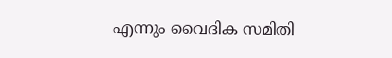എന്നും വൈദിക സമിതി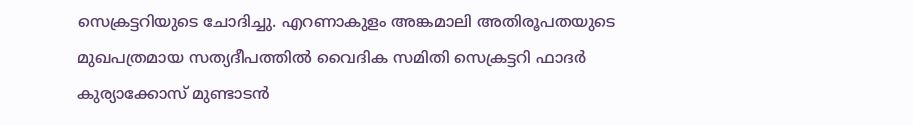സെക്രട്ടറിയുടെ ചോദിച്ചു. എറണാകുളം അങ്കമാലി അതിരൂപതയുടെ മുഖപത്രമായ സത്യദീപത്തിൽ വൈദിക സമിതി സെക്രട്ടറി ഫാദർ കുര്യാക്കോസ് മുണ്ടാടൻ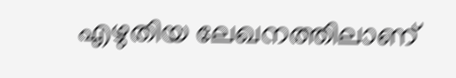എഴുതിയ ലേഖനത്തിലാണ്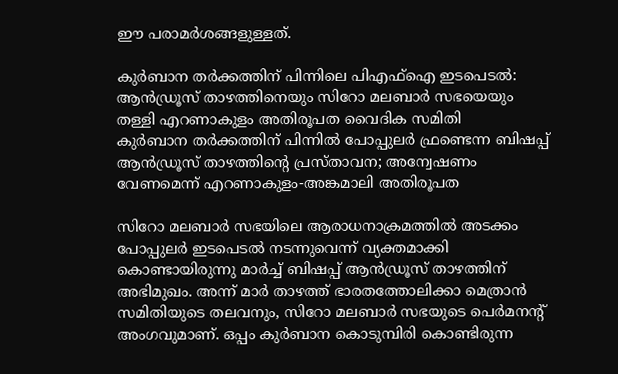ഈ പരാമർശങ്ങളുള്ളത്.

കുര്‍ബാന തര്‍ക്കത്തിന് പിന്നിലെ പിഎഫ്‌ഐ ഇടപെടൽ: ആന്‍ഡ്രൂസ് താഴത്തിനെയും സിറോ മലബാര്‍ സഭയെയും തള്ളി എറണാകുളം അതിരൂപത വൈദിക സമിതി
കുര്‍ബാന തര്‍ക്കത്തിന് പിന്നില്‍ പോപ്പുലര്‍ ഫ്രണ്ടെന്ന ബിഷപ്പ് ആന്‍ഡ്രൂസ് താഴത്തിന്റെ പ്രസ്താവന; അന്വേഷണം വേണമെന്ന് എറണാകുളം-അങ്കമാലി അതിരൂപത

സിറോ മലബാർ സഭയിലെ ആരാധനാക്രമത്തിൽ അടക്കം പോപ്പുലർ ഇടപെടൽ നടന്നുവെന്ന് വ്യക്തമാക്കി കൊണ്ടായിരുന്നു മാർച്ച് ബിഷപ്പ് ആൻഡ്രൂസ് താഴത്തിന് അഭിമുഖം. അന്ന് മാർ താഴത്ത് ഭാരതത്തോലിക്കാ മെത്രാൻ സമിതിയുടെ തലവനും, സിറോ മലബാർ സഭയുടെ പെർമനൻ്റ് അംഗവുമാണ്. ഒപ്പം കുർബാന കൊടുമ്പിരി കൊണ്ടിരുന്ന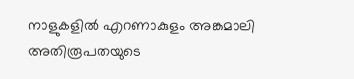നാളുകളിൽ എറണാകുളം അങ്കമാലി അതിരൂപതയുടെ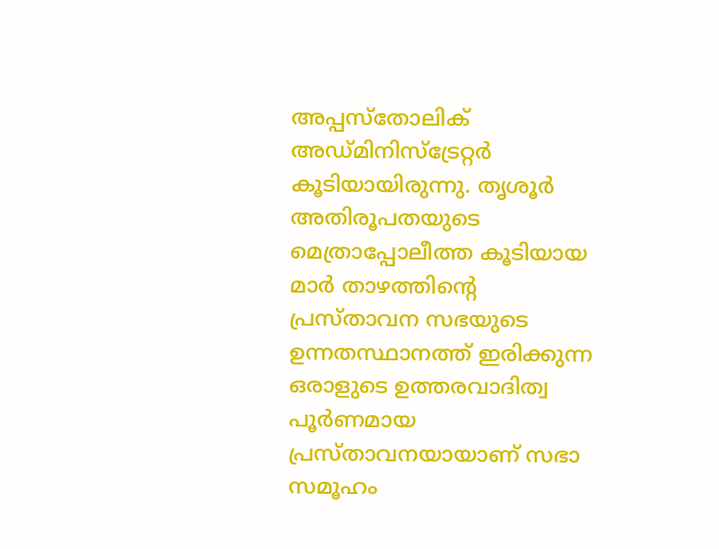അപ്പസ്തോലിക് അഡ്മിനിസ്ട്രേറ്റർ കൂടിയായിരുന്നു. തൃശൂർ അതിരൂപതയുടെ മെത്രാപ്പോലീത്ത കൂടിയായ മാർ താഴത്തിൻ്റെ പ്രസ്താവന സഭയുടെ ഉന്നതസ്ഥാനത്ത് ഇരിക്കുന്ന ഒരാളുടെ ഉത്തരവാദിത്വ പൂർണമായ പ്രസ്താവനയായാണ് സഭാ സമൂഹം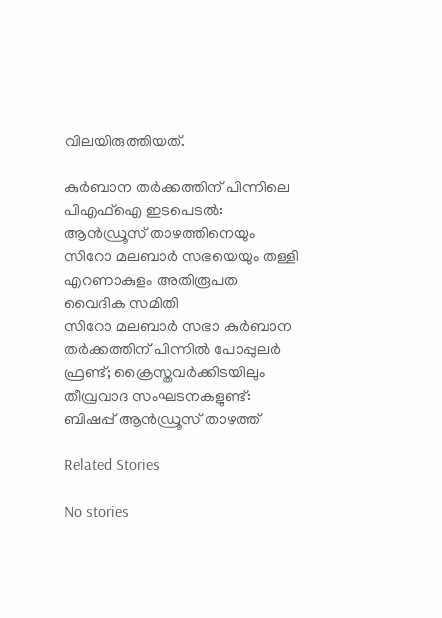വിലയിരുത്തിയത്.

കുര്‍ബാന തര്‍ക്കത്തിന് പിന്നിലെ പിഎഫ്‌ഐ ഇടപെടൽ: ആന്‍ഡ്രൂസ് താഴത്തിനെയും സിറോ മലബാര്‍ സഭയെയും തള്ളി എറണാകുളം അതിരൂപത വൈദിക സമിതി
സിറോ മലബാര്‍ സഭാ കുര്‍ബാന തര്‍ക്കത്തിന് പിന്നില്‍ പോപ്പുലര്‍ ഫ്രണ്ട്; ക്രൈസ്തവര്‍ക്കിടയിലും തീവ്രവാദ സംഘടനകളുണ്ട്: ബിഷപ്പ് ആന്‍ഡ്രൂസ് താഴത്ത്

Related Stories

No stories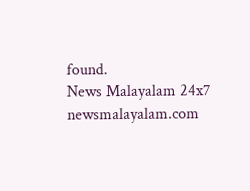found.
News Malayalam 24x7
newsmalayalam.com